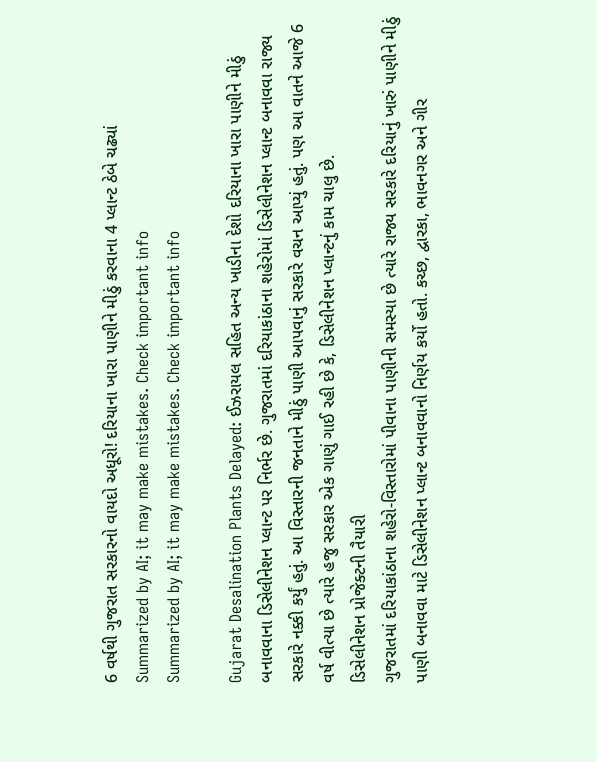6 વર્ષથી ગુજરાત સરકારનો વાયદો અધૂરો! દરિયાના ખારા પાણીને મીઠું કરવાના 4 પ્લાન્ટ ઠેબે ચઢ્યાં
Summarized by AI; it may make mistakes. Check important info
Summarized by AI; it may make mistakes. Check important info

Gujarat Desalination Plants Delayed: ઈઝરાયલ સહિત અન્ય ખાડીના દેશો દરિયાના ખારા પાણીને મીઠું બનાવવાના ડિસેલીનેશન પ્લાન્ટ પર નિર્ભર છે. ગુજરાતમાં દરિયાકાંઠાના શહેરોમાં ડિસેલીનેશન પ્લાન્ટ બનાવવા રાજ્ય સરકારે નક્કી કર્યું હતું. આ વિસ્તારની જનતાને મીઠું પાણી આપવાનું સરકારે વચન આપ્યું હતું. પણ આ વાતને આજે 6 વર્ષ વીત્યા છે ત્યારે હજુ સરકાર એક ગાણું ગાઈ રહી છે કે, ડિસેલીનેશન પ્લાન્ટનું કામ ચાલુ છે.
ડિસેલીનેશન પ્રોજેક્ટની તૈયારી
ગુજરાતમાં દરિયાકાંઠાના શહેરો-વિસ્તારોમાં પીવાના પાણીની સમસ્યા છે ત્યારે રાજ્ય સરકારે દરિયાનું ખારું પાણીને મીઠું પાણી બનાવવા માટે ડિસેલીનેશન પ્લાન્ટ બનાવવાનો નિર્ણય કર્યો હતો. કચ્છ, દ્વારકા, ભાવનગર અને ગીર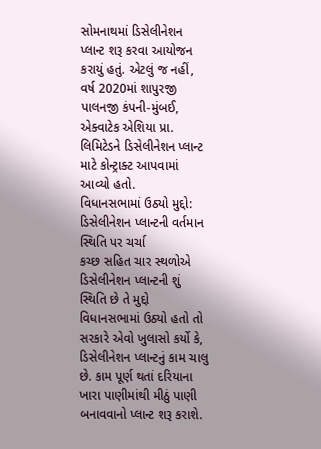સોમનાથમાં ડિસેલીનેશન પ્લાન્ટ શરૂ કરવા આયોજન કરાયું હતું. એટલું જ નહીં, વર્ષ 2020માં શાપુરજી પાલનજી કંપની-મુંબઈ, એક્વાટેક એશિયા પ્રા. લિમિટેડને ડિસેલીનેશન પ્લાન્ટ માટે કોન્ટ્રાક્ટ આપવામાં આવ્યો હતો.
વિધાનસભામાં ઉઠ્યો મુદ્દો: ડિસેલીનેશન પ્લાન્ટની વર્તમાન સ્થિતિ પર ચર્ચા
કચ્છ સહિત ચાર સ્થળોએ ડિસેલીનેશન પ્લાન્ટની શું સ્થિતિ છે તે મુદ્દો વિધાનસભામાં ઉઠ્યો હતો તો સરકારે એવો ખુલાસો કર્યો કે, ડિસેલીનેશન પ્લાન્ટનું કામ ચાલુ છે. કામ પૂર્ણ થતાં દરિયાના ખારા પાણીમાંથી મીઠું પાણી બનાવવાનો પ્લાન્ટ શરૂ કરાશે.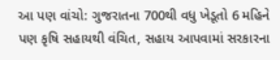આ પણ વાંચો: ગુજરાતના 700થી વધુ ખેડૂતો 6 મહિને પણ કૃષિ સહાયથી વંચિત, સહાય આપવામાં સરકારના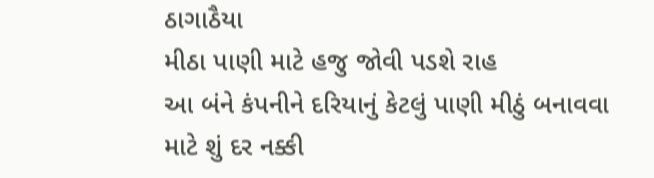ઠાગાઠૈયા
મીઠા પાણી માટે હજુ જોવી પડશે રાહ
આ બંને કંપનીને દરિયાનું કેટલું પાણી મીઠું બનાવવા માટે શું દર નક્કી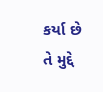કર્યા છે તે મુદ્દે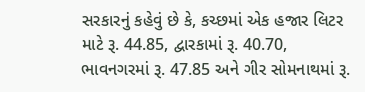સરકારનું કહેવું છે કે, કચ્છમાં એક હજાર લિટર માટે રૂ. 44.85, દ્વારકામાં રૂ. 40.70, ભાવનગરમાં રૂ. 47.85 અને ગીર સોમનાથમાં રૂ.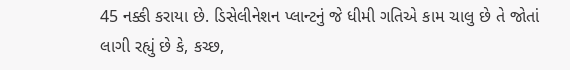45 નક્કી કરાયા છે. ડિસેલીનેશન પ્લાન્ટનું જે ધીમી ગતિએ કામ ચાલુ છે તે જોતાં લાગી રહ્યું છે કે, કચ્છ,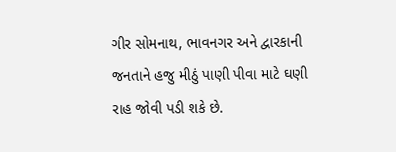ગીર સોમનાથ, ભાવનગર અને દ્વારકાની જનતાને હજુ મીઠું પાણી પીવા માટે ઘણી રાહ જોવી પડી શકે છે.